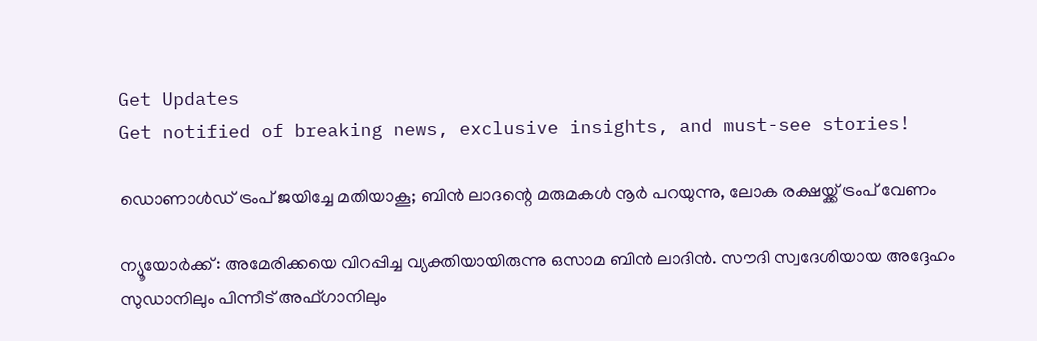Get Updates
Get notified of breaking news, exclusive insights, and must-see stories!

ഡൊണാള്‍ഡ് ട്രംപ് ജയിച്ചേ മതിയാകൂ; ബിന്‍ ലാദന്റെ മരുമകള്‍ നൂര്‍ പറയുന്നു, ലോക രക്ഷയ്ക്ക് ട്രംപ് വേണം

ന്യൂയോര്‍ക്ക്: അമേരിക്കയെ വിറപ്പിച്ച വ്യക്തിയായിരുന്നു ഒസാമ ബിന്‍ ലാദിന്‍. സൗദി സ്വദേശിയായ അദ്ദേഹം സുഡാനിലും പിന്നീട് അഫ്ഗാനിലും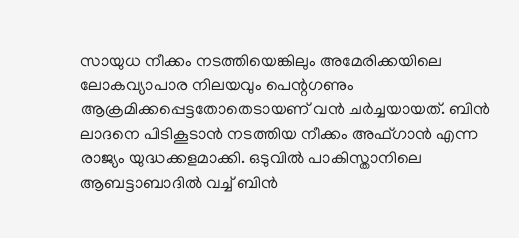സായുധ നീക്കം നടത്തിയെങ്കിലും അമേരിക്കയിലെ ലോകവ്യാപാര നിലയവും പെന്റഗണും ആക്രമിക്കപ്പെട്ടതോതെടായണ് വന്‍ ചര്‍ച്ചയായത്. ബിന്‍ ലാദനെ പിടികൂടാന്‍ നടത്തിയ നീക്കം അഫ്ഗാന്‍ എന്ന രാജ്യം യുദ്ധക്കളമാക്കി. ഒടുവില്‍ പാകിസ്താനിലെ ആബട്ടാബാദില്‍ വച്ച് ബിന്‍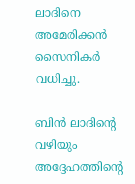ലാദിനെ അമേരിക്കന്‍ സൈനികര്‍ വധിച്ചു.

ബിന്‍ ലാദിന്റെ വഴിയും അദ്ദേഹത്തിന്റെ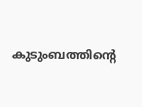കുടുംബത്തിന്റെ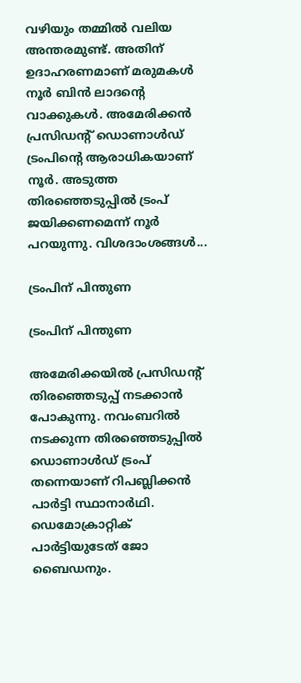വഴിയും തമ്മില്‍ വലിയ അന്തരമുണ്ട്. അതിന് ഉദാഹരണമാണ് മരുമകള്‍ നൂര്‍ ബിന്‍ ലാദന്റെ വാക്കുകള്‍. അമേരിക്കന്‍ പ്രസിഡന്റ് ഡൊണാള്‍ഡ് ട്രംപിന്റെ ആരാധികയാണ് നൂര്‍. അടുത്ത തിരഞ്ഞെടുപ്പില്‍ ട്രംപ് ജയിക്കണമെന്ന് നൂര്‍ പറയുന്നു. വിശദാംശങ്ങള്‍...

ട്രംപിന് പിന്തുണ

ട്രംപിന് പിന്തുണ

അമേരിക്കയില്‍ പ്രസിഡന്റ് തിരഞ്ഞെടുപ്പ് നടക്കാന്‍ പോകുന്നു. നവംബറില്‍ നടക്കുന്ന തിരഞ്ഞെടുപ്പില്‍ ഡൊണാള്‍ഡ് ട്രംപ് തന്നെയാണ് റിപബ്ലിക്കന്‍ പാര്‍ട്ടി സ്ഥാനാര്‍ഥി. ഡെമോക്രാറ്റിക് പാര്‍ട്ടിയുടേത് ജോ ബൈഡനും.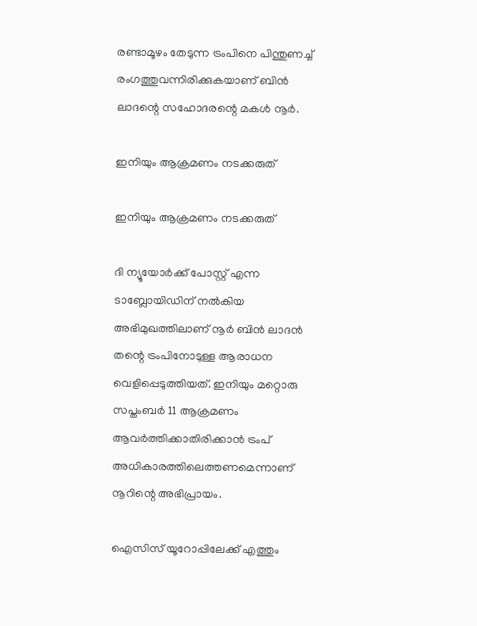രണ്ടാമൂഴം തേടുന്ന ട്രംപിനെ പിന്തുണച്ച് രംഗത്തുവന്നിരിക്കുകയാണ് ബിന്‍ ലാദന്റെ സഹോദരന്റെ മകള്‍ നൂര്‍.

ഇനിയും ആക്രമണം നടക്കരുത്

ഇനിയും ആക്രമണം നടക്കരുത്

ദി ന്യൂയോര്‍ക്ക് പോസ്റ്റ് എന്ന ടാബ്ലോയിഡിന് നല്‍കിയ അഭിമുഖത്തിലാണ് നൂര്‍ ബിന്‍ ലാദന്‍ തന്റെ ട്രംപിനോടുള്ള ആരാധന വെളിപ്പെടുത്തിയത്. ഇനിയും മറ്റൊരു സപ്തംബര്‍ 11 ആക്രമണം ആവര്‍ത്തിക്കാതിരിക്കാന്‍ ട്രംപ് അധികാരത്തിലെത്തണമെന്നാണ് നൂറിന്റെ അഭിപ്രായം.

ഐസിസ് യൂറോപ്പിലേക്ക് എത്തും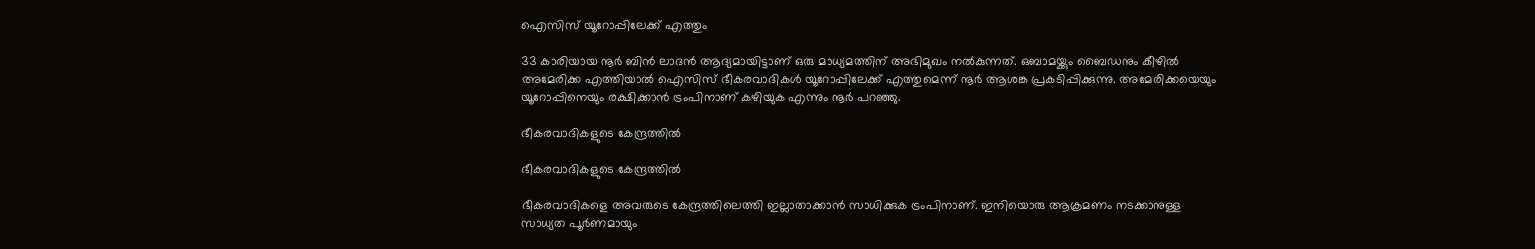ഐസിസ് യൂറോപ്പിലേക്ക് എത്തും

33 കാരിയായ നൂര്‍ ബിന്‍ ലാദന്‍ ആദ്യമായിട്ടാണ് ഒരു മാധ്യമത്തിന് അഭിമുഖം നല്‍കുന്നത്. ഒബാമയ്ക്കും ബൈഡനും കീഴില്‍ അമേരിക്ക എത്തിയാല്‍ ഐസിസ് ഭീകരവാദികള്‍ യൂറോപ്പിലേക്ക് എത്തുമെന്ന് നൂര്‍ ആശങ്ക പ്രകടിപ്പിക്കുന്നു. അമേരിക്കയെയും യൂറോപ്പിനെയും രക്ഷിക്കാന്‍ ട്രംപിനാണ് കഴിയുക എന്നും നൂര്‍ പറഞ്ഞു.

ഭീകരവാദികളുടെ കേന്ദ്രത്തില്‍

ഭീകരവാദികളുടെ കേന്ദ്രത്തില്‍

ഭീകരവാദികളെ അവരുടെ കേന്ദ്രത്തിലെത്തി ഇല്ലാതാക്കാന്‍ സാധിക്കുക ട്രംപിനാണ്. ഇനിയൊരു ആക്രമണം നടക്കാനുള്ള സാധ്യത പൂര്‍ണമായും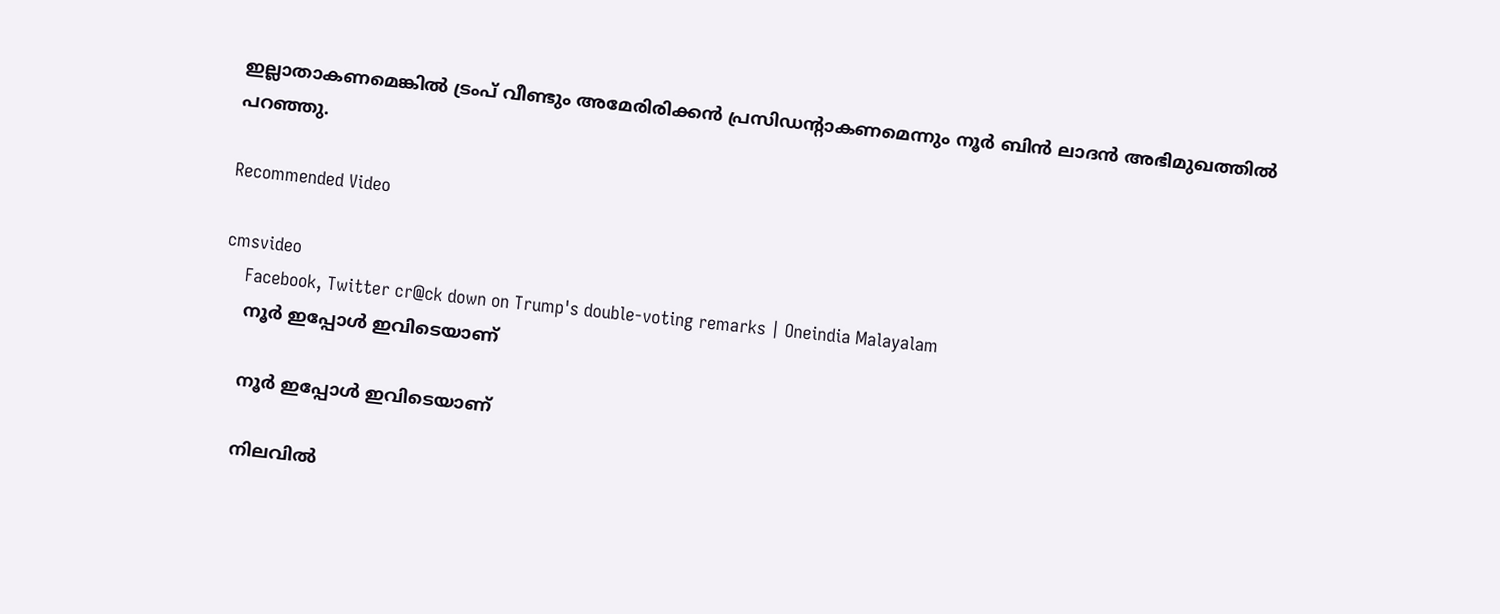ഇല്ലാതാകണമെങ്കില്‍ ട്രംപ് വീണ്ടും അമേരിരിക്കന്‍ പ്രസിഡന്റാകണമെന്നും നൂര്‍ ബിന്‍ ലാദന്‍ അഭിമുഖത്തില്‍ പറഞ്ഞു.

Recommended Video

cmsvideo
    Facebook, Twitter cr@ck down on Trump's double-voting remarks | Oneindia Malayalam
    നൂര്‍ ഇപ്പോള്‍ ഇവിടെയാണ്

    നൂര്‍ ഇപ്പോള്‍ ഇവിടെയാണ്

    നിലവില്‍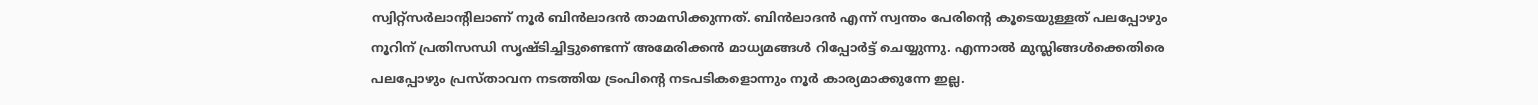സ്വിറ്റ്‌സര്‍ലാന്റിലാണ് നൂര്‍ ബിന്‍ലാദന്‍ താമസിക്കുന്നത്. ബിന്‍ലാദന്‍ എന്ന് സ്വന്തം പേരിന്റെ കൂടെയുള്ളത് പലപ്പോഴും നൂറിന് പ്രതിസന്ധി സൃഷ്ടിച്ചിട്ടുണ്ടെന്ന് അമേരിക്കന്‍ മാധ്യമങ്ങള്‍ റിപ്പോര്‍ട്ട് ചെയ്യുന്നു. എന്നാല്‍ മുസ്ലിങ്ങള്‍ക്കെതിരെ പലപ്പോഴും പ്രസ്താവന നടത്തിയ ട്രംപിന്റെ നടപടികളൊന്നും നൂര്‍ കാര്യമാക്കുന്നേ ഇല്ല.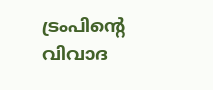ട്രംപിന്റെ വിവാദ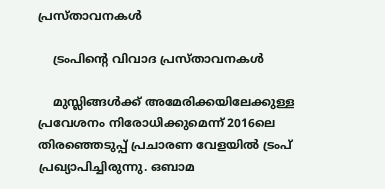പ്രസ്താവനകള്‍

    ട്രംപിന്റെ വിവാദ പ്രസ്താവനകള്‍

    മുസ്ലിങ്ങള്‍ക്ക് അമേരിക്കയിലേക്കുള്ള പ്രവേശനം നിരോധിക്കുമെന്ന് 2016ലെ തിരഞ്ഞെടുപ്പ് പ്രചാരണ വേളയില്‍ ട്രംപ് പ്രഖ്യാപിച്ചിരുന്നു. ഒബാമ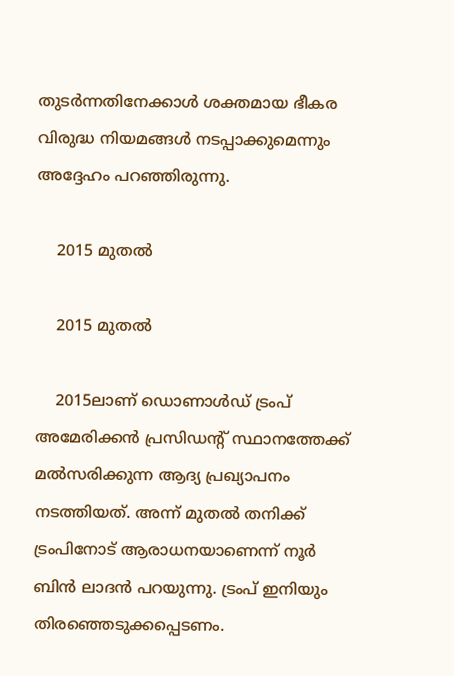തുടര്‍ന്നതിനേക്കാള്‍ ശക്തമായ ഭീകര വിരുദ്ധ നിയമങ്ങള്‍ നടപ്പാക്കുമെന്നും അദ്ദേഹം പറഞ്ഞിരുന്നു.

    2015 മുതല്‍

    2015 മുതല്‍

    2015ലാണ് ഡൊണാള്‍ഡ് ട്രംപ് അമേരിക്കന്‍ പ്രസിഡന്റ് സ്ഥാനത്തേക്ക് മല്‍സരിക്കുന്ന ആദ്യ പ്രഖ്യാപനം നടത്തിയത്. അന്ന് മുതല്‍ തനിക്ക് ട്രംപിനോട് ആരാധനയാണെന്ന് നൂര്‍ ബിന്‍ ലാദന്‍ പറയുന്നു. ട്രംപ് ഇനിയും തിരഞ്ഞെടുക്കപ്പെടണം.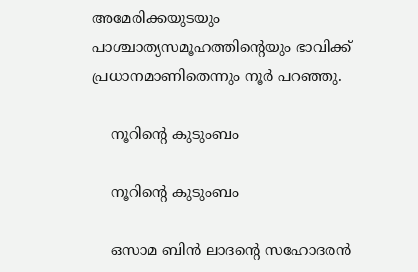അമേരിക്കയുടയും പാശ്ചാത്യസമൂഹത്തിന്റെയും ഭാവിക്ക് പ്രധാനമാണിതെന്നും നൂര്‍ പറഞ്ഞു.

    നൂറിന്റെ കുടുംബം

    നൂറിന്റെ കുടുംബം

    ഒസാമ ബിന്‍ ലാദന്റെ സഹോദരന്‍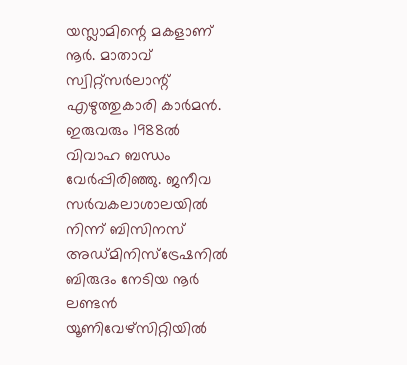യസ്ലാമിന്റെ മകളാണ് നൂര്‍. മാതാവ് സ്വിറ്റ്‌സര്‍ലാന്റ് എഴുത്തുകാരി കാര്‍മന്‍. ഇരുവരും 1988ല്‍ വിവാഹ ബന്ധം വേര്‍പ്പിരിഞ്ഞു. ജനീവ സര്‍വകലാശാലയില്‍ നിന്ന് ബിസിനസ് അഡ്മിനിസ്‌ട്രേഷനില്‍ ബിരുദം നേടിയ നൂര്‍ ലണ്ടന്‍ യൂണിവേഴ്‌സിറ്റിയില്‍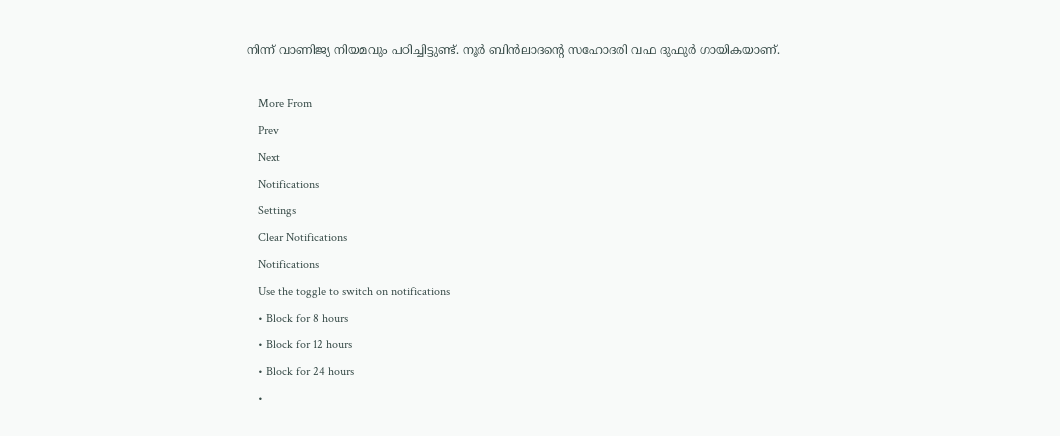നിന്ന് വാണിജ്യ നിയമവും പഠിച്ചിട്ടുണ്ട്. നൂര്‍ ബിന്‍ലാദന്റെ സഹോദരി വഫ ദുഫുര്‍ ഗായികയാണ്.

    More From
    Prev
    Next
    Notifications
    Settings
    Clear Notifications
    Notifications
    Use the toggle to switch on notifications
    • Block for 8 hours
    • Block for 12 hours
    • Block for 24 hours
    •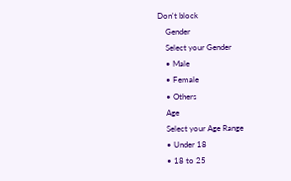Don't block
    Gender
    Select your Gender
    • Male
    • Female
    • Others
    Age
    Select your Age Range
    • Under 18
    • 18 to 25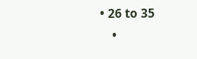• 26 to 35
    •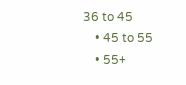36 to 45
    • 45 to 55
    • 55+